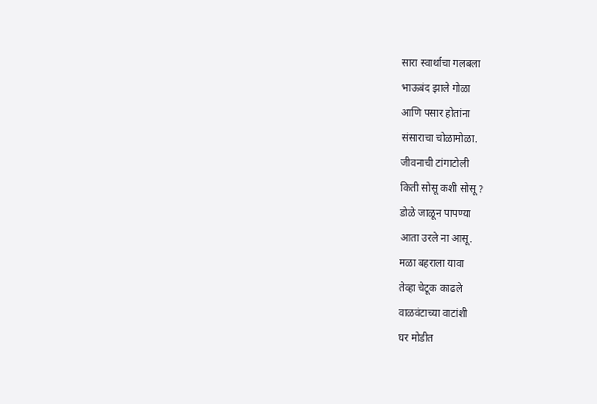सारा स्वार्थाचा गलबला
भाऊबंद झाले गोळा
आणि पसार होतांना
संसाराचा चोळामोळा.
जीवनाची टांगाटोली
किती सोसू कशी सोसू ?
डोळे जाळून पापण्या
आता उरले ना आसू.
मळा बहराला यावा
तेव्हा चेटूक काढले
वाळवंटाच्या वाटांशी
घर मोडीत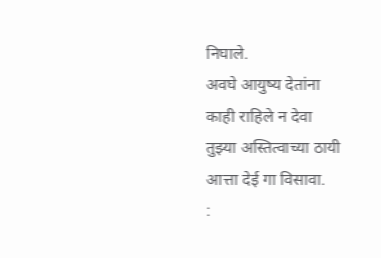निघाले.
अवघे आयुष्य देतांना
काही राहिले न देवा
तुझ्या अस्तित्वाच्या ठायी
आत्ता देई गा विसावा.
: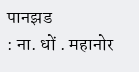पानझड
: ना. धों . महानोर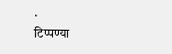.
टिप्पण्या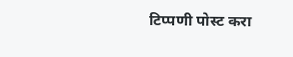टिप्पणी पोस्ट करा